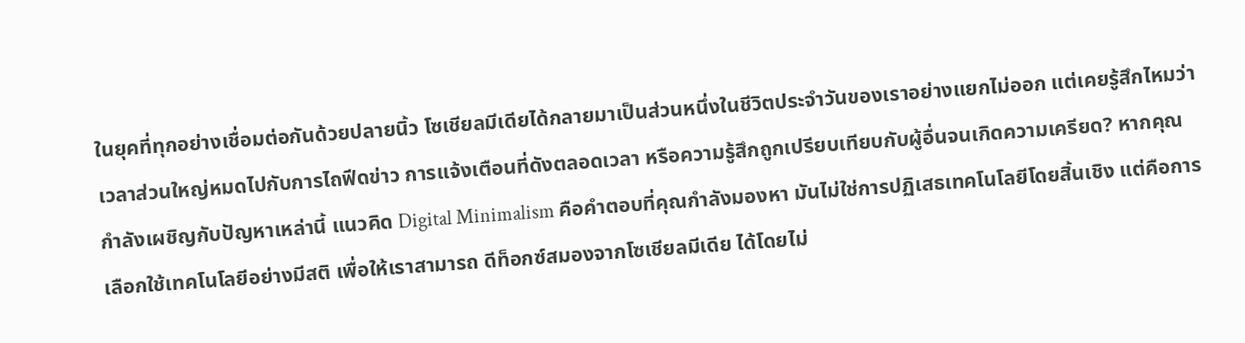ในยุคที่ทุกอย่างเชื่อมต่อกันด้วยปลายนิ้ว โซเชียลมีเดียได้กลายมาเป็นส่วนหนึ่งในชีวิตประจำวันของเราอย่างแยกไม่ออก แต่เคยรู้สึกไหมว่าเวลาส่วนใหญ่หมดไปกับการไถฟีดข่าว การแจ้งเตือนที่ดังตลอดเวลา หรือความรู้สึกถูกเปรียบเทียบกับผู้อื่นจนเกิดความเครียด? หากคุณกำลังเผชิญกับปัญหาเหล่านี้ แนวคิด Digital Minimalism คือคำตอบที่คุณกำลังมองหา มันไม่ใช่การปฏิเสธเทคโนโลยีโดยสิ้นเชิง แต่คือการเลือกใช้เทคโนโลยีอย่างมีสติ เพื่อให้เราสามารถ ดีท็อกซ์สมองจากโซเชียลมีเดีย ได้โดยไม่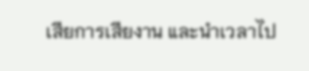เสียการเสียงาน และนำเวลาไป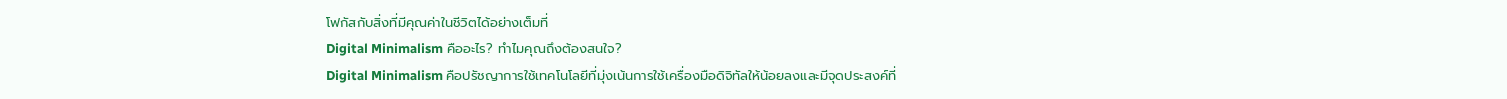โฟกัสกับสิ่งที่มีคุณค่าในชีวิตได้อย่างเต็มที่
Digital Minimalism คืออะไร? ทำไมคุณถึงต้องสนใจ?
Digital Minimalism คือปรัชญาการใช้เทคโนโลยีที่มุ่งเน้นการใช้เครื่องมือดิจิทัลให้น้อยลงและมีจุดประสงค์ที่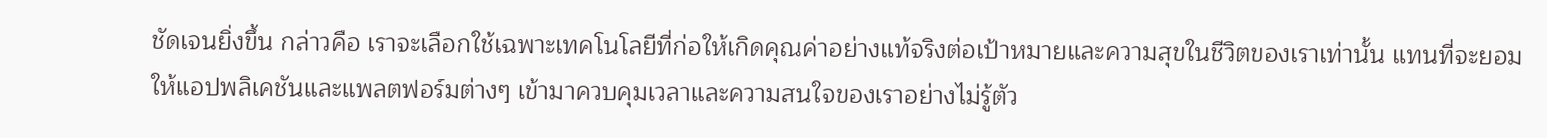ชัดเจนยิ่งขึ้น กล่าวคือ เราจะเลือกใช้เฉพาะเทคโนโลยีที่ก่อให้เกิดคุณค่าอย่างแท้จริงต่อเป้าหมายและความสุขในชีวิตของเราเท่านั้น แทนที่จะยอมให้แอปพลิเคชันและแพลตฟอร์มต่างๆ เข้ามาควบคุมเวลาและความสนใจของเราอย่างไม่รู้ตัว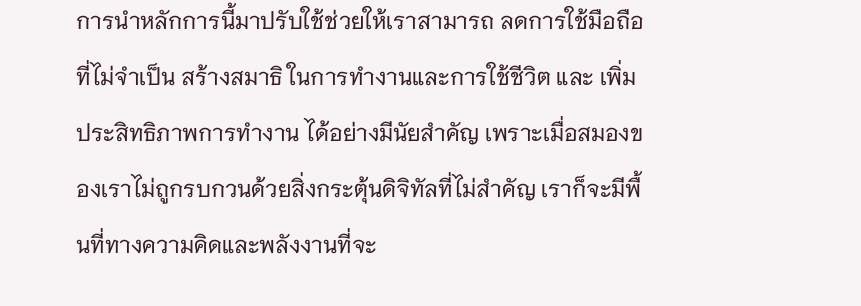การนำหลักการนี้มาปรับใช้ช่วยให้เราสามารถ ลดการใช้มือถือ ที่ไม่จำเป็น สร้างสมาธิ ในการทำงานและการใช้ชีวิต และ เพิ่มประสิทธิภาพการทำงาน ได้อย่างมีนัยสำคัญ เพราะเมื่อสมองของเราไม่ถูกรบกวนด้วยสิ่งกระตุ้นดิจิทัลที่ไม่สำคัญ เราก็จะมีพื้นที่ทางความคิดและพลังงานที่จะ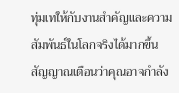ทุ่มเทให้กับงานสำคัญและความสัมพันธ์ในโลกจริงได้มากขึ้น
สัญญาณเตือนว่าคุณอาจกำลัง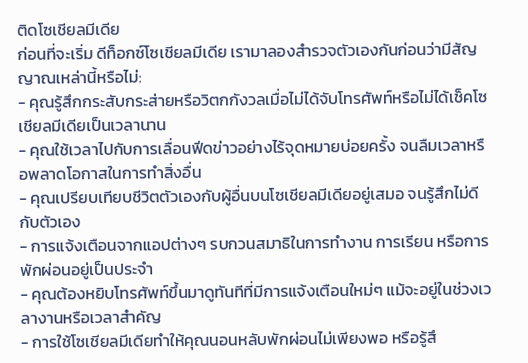ติดโซเชียลมีเดีย
ก่อนที่จะเริ่ม ดีท็อกซ์โซเชียลมีเดีย เรามาลองสำรวจตัวเองกันก่อนว่ามีสัญญาณเหล่านี้หรือไม่:
- คุณรู้สึกกระสับกระส่ายหรือวิตกกังวลเมื่อไม่ได้จับโทรศัพท์หรือไม่ได้เช็คโซเชียลมีเดียเป็นเวลานาน
- คุณใช้เวลาไปกับการเลื่อนฟีดข่าวอย่างไร้จุดหมายบ่อยครั้ง จนลืมเวลาหรือพลาดโอกาสในการทำสิ่งอื่น
- คุณเปรียบเทียบชีวิตตัวเองกับผู้อื่นบนโซเชียลมีเดียอยู่เสมอ จนรู้สึกไม่ดีกับตัวเอง
- การแจ้งเตือนจากแอปต่างๆ รบกวนสมาธิในการทำงาน การเรียน หรือการพักผ่อนอยู่เป็นประจำ
- คุณต้องหยิบโทรศัพท์ขึ้นมาดูทันทีที่มีการแจ้งเตือนใหม่ๆ แม้จะอยู่ในช่วงเวลางานหรือเวลาสำคัญ
- การใช้โซเชียลมีเดียทำให้คุณนอนหลับพักผ่อนไม่เพียงพอ หรือรู้สึ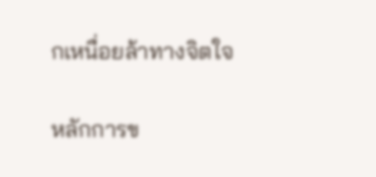กเหนื่อยล้าทางจิตใจ

หลักการข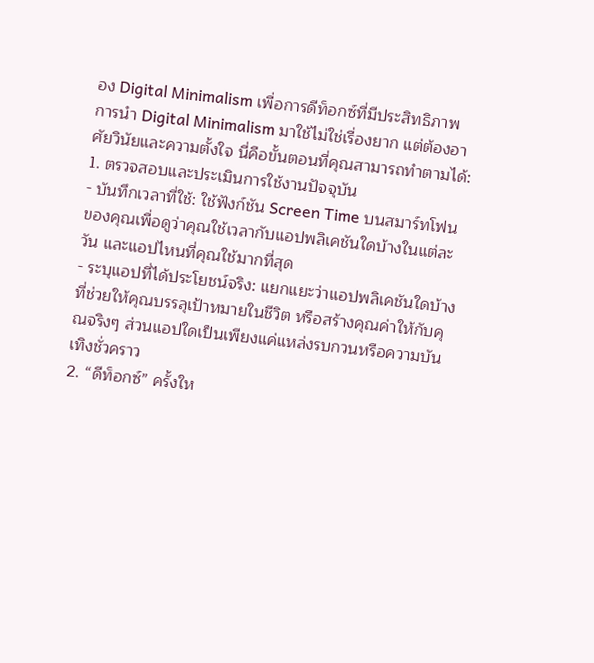อง Digital Minimalism เพื่อการดีท็อกซ์ที่มีประสิทธิภาพ
การนำ Digital Minimalism มาใช้ไม่ใช่เรื่องยาก แต่ต้องอาศัยวินัยและความตั้งใจ นี่คือขั้นตอนที่คุณสามารถทำตามได้:
1. ตรวจสอบและประเมินการใช้งานปัจจุบัน
- บันทึกเวลาที่ใช้: ใช้ฟังก์ชัน Screen Time บนสมาร์ทโฟนของคุณเพื่อดูว่าคุณใช้เวลากับแอปพลิเคชันใดบ้างในแต่ละวัน และแอปไหนที่คุณใช้มากที่สุด
- ระบุแอปที่ได้ประโยชน์จริง: แยกแยะว่าแอปพลิเคชันใดบ้างที่ช่วยให้คุณบรรลุเป้าหมายในชีวิต หรือสร้างคุณค่าให้กับคุณจริงๆ ส่วนแอปใดเป็นเพียงแค่แหล่งรบกวนหรือความบันเทิงชั่วคราว
2. “ดีท็อกซ์” ครั้งให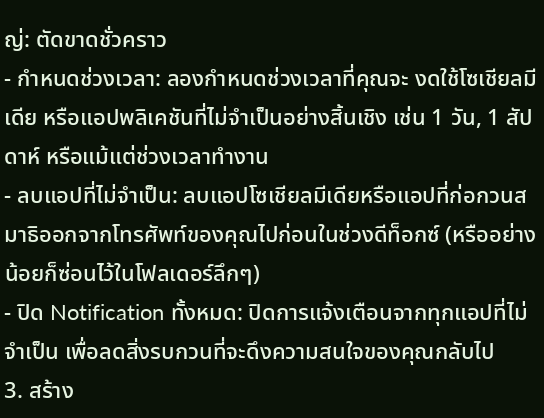ญ่: ตัดขาดชั่วคราว
- กำหนดช่วงเวลา: ลองกำหนดช่วงเวลาที่คุณจะ งดใช้โซเชียลมีเดีย หรือแอปพลิเคชันที่ไม่จำเป็นอย่างสิ้นเชิง เช่น 1 วัน, 1 สัปดาห์ หรือแม้แต่ช่วงเวลาทำงาน
- ลบแอปที่ไม่จำเป็น: ลบแอปโซเชียลมีเดียหรือแอปที่ก่อกวนสมาธิออกจากโทรศัพท์ของคุณไปก่อนในช่วงดีท็อกซ์ (หรืออย่างน้อยก็ซ่อนไว้ในโฟลเดอร์ลึกๆ)
- ปิด Notification ทั้งหมด: ปิดการแจ้งเตือนจากทุกแอปที่ไม่จำเป็น เพื่อลดสิ่งรบกวนที่จะดึงความสนใจของคุณกลับไป
3. สร้าง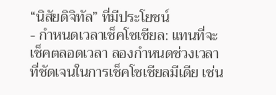“นิสัยดิจิทัล” ที่มีประโยชน์
- กำหนดเวลาเช็คโซเชียล: แทนที่จะเช็คตลอดเวลา ลองกำหนดช่วงเวลาที่ชัดเจนในการเช็คโซเชียลมีเดีย เช่น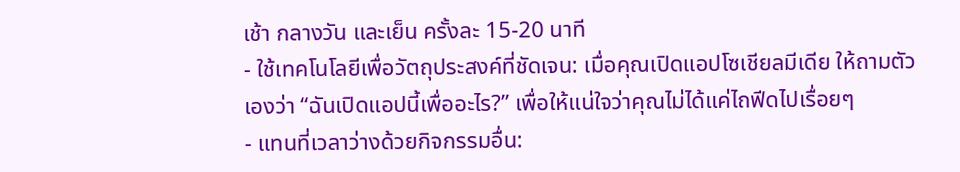เช้า กลางวัน และเย็น ครั้งละ 15-20 นาที
- ใช้เทคโนโลยีเพื่อวัตถุประสงค์ที่ชัดเจน: เมื่อคุณเปิดแอปโซเชียลมีเดีย ให้ถามตัวเองว่า “ฉันเปิดแอปนี้เพื่ออะไร?” เพื่อให้แน่ใจว่าคุณไม่ได้แค่ไถฟีดไปเรื่อยๆ
- แทนที่เวลาว่างด้วยกิจกรรมอื่น: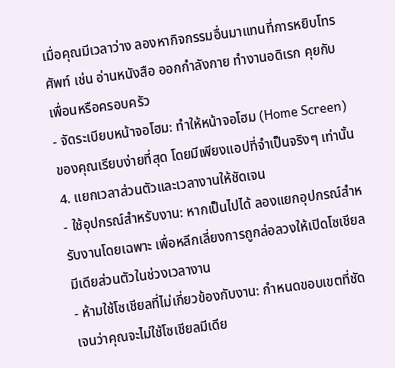เมื่อคุณมีเวลาว่าง ลองหากิจกรรมอื่นมาแทนที่การหยิบโทรศัพท์ เช่น อ่านหนังสือ ออกกำลังกาย ทำงานอดิเรก คุยกับเพื่อนหรือครอบครัว
- จัดระเบียบหน้าจอโฮม: ทำให้หน้าจอโฮม (Home Screen) ของคุณเรียบง่ายที่สุด โดยมีเพียงแอปที่จำเป็นจริงๆ เท่านั้น
4. แยกเวลาส่วนตัวและเวลางานให้ชัดเจน
- ใช้อุปกรณ์สำหรับงาน: หากเป็นไปได้ ลองแยกอุปกรณ์สำหรับงานโดยเฉพาะ เพื่อหลีกเลี่ยงการถูกล่อลวงให้เปิดโซเชียลมีเดียส่วนตัวในช่วงเวลางาน
- ห้ามใช้โซเชียลที่ไม่เกี่ยวข้องกับงาน: กำหนดขอบเขตที่ชัดเจนว่าคุณจะไม่ใช้โซเชียลมีเดีย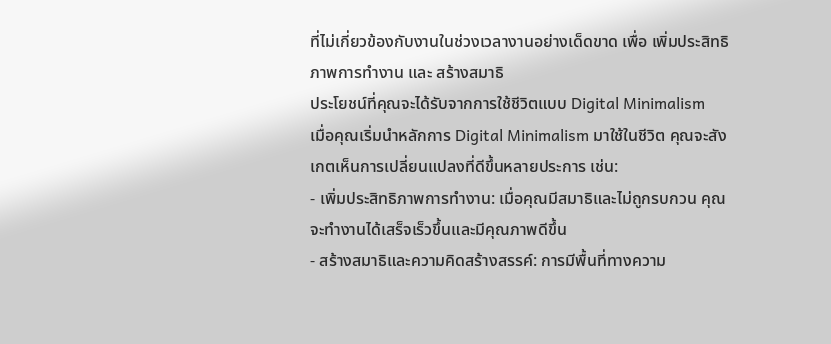ที่ไม่เกี่ยวข้องกับงานในช่วงเวลางานอย่างเด็ดขาด เพื่อ เพิ่มประสิทธิภาพการทำงาน และ สร้างสมาธิ
ประโยชน์ที่คุณจะได้รับจากการใช้ชีวิตแบบ Digital Minimalism
เมื่อคุณเริ่มนำหลักการ Digital Minimalism มาใช้ในชีวิต คุณจะสังเกตเห็นการเปลี่ยนแปลงที่ดีขึ้นหลายประการ เช่น:
- เพิ่มประสิทธิภาพการทำงาน: เมื่อคุณมีสมาธิและไม่ถูกรบกวน คุณจะทำงานได้เสร็จเร็วขึ้นและมีคุณภาพดีขึ้น
- สร้างสมาธิและความคิดสร้างสรรค์: การมีพื้นที่ทางความ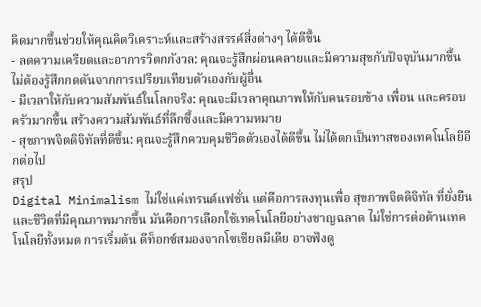คิดมากขึ้นช่วยให้คุณคิดวิเคราะห์และสร้างสรรค์สิ่งต่างๆ ได้ดีขึ้น
- ลดความเครียดและอาการวิตกกังวล: คุณจะรู้สึกผ่อนคลายและมีความสุขกับปัจจุบันมากขึ้น ไม่ต้องรู้สึกกดดันจากการเปรียบเทียบตัวเองกับผู้อื่น
- มีเวลาให้กับความสัมพันธ์ในโลกจริง: คุณจะมีเวลาคุณภาพให้กับคนรอบข้าง เพื่อน และครอบครัวมากขึ้น สร้างความสัมพันธ์ที่ลึกซึ้งและมีความหมาย
- สุขภาพจิตดิจิทัลที่ดีขึ้น: คุณจะรู้สึกควบคุมชีวิตตัวเองได้ดีขึ้น ไม่ได้ตกเป็นทาสของเทคโนโลยีอีกต่อไป
สรุป
Digital Minimalism ไม่ใช่แค่เทรนด์แฟชั่น แต่คือการลงทุนเพื่อ สุขภาพจิตดิจิทัล ที่ยั่งยืนและชีวิตที่มีคุณภาพมากขึ้น มันคือการเลือกใช้เทคโนโลยีอย่างชาญฉลาด ไม่ใช่การต่อต้านเทคโนโลยีทั้งหมด การเริ่มต้น ดีท็อกซ์สมองจากโซเชียลมีเดีย อาจฟังดู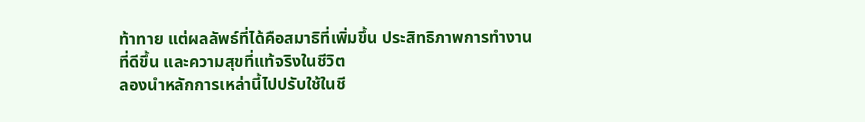ท้าทาย แต่ผลลัพธ์ที่ได้คือสมาธิที่เพิ่มขึ้น ประสิทธิภาพการทำงานที่ดีขึ้น และความสุขที่แท้จริงในชีวิต
ลองนำหลักการเหล่านี้ไปปรับใช้ในชี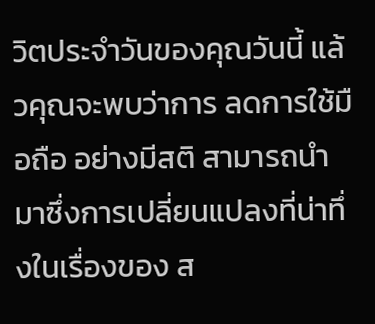วิตประจำวันของคุณวันนี้ แล้วคุณจะพบว่าการ ลดการใช้มือถือ อย่างมีสติ สามารถนำมาซึ่งการเปลี่ยนแปลงที่น่าทึ่งในเรื่องของ ส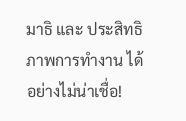มาธิ และ ประสิทธิภาพการทำงาน ได้อย่างไม่น่าเชื่อ!